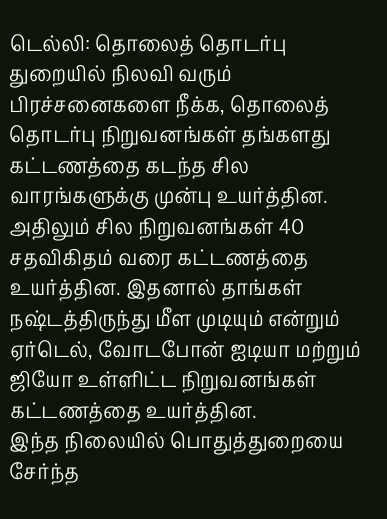டெல்லி: தொலைத் தொடர்பு துறையில் நிலவி வரும் பிரச்சனைகளை நீக்க, தொலைத் தொடர்பு நிறுவனங்கள் தங்களது கட்டணத்தை கடந்த சில வாரங்களுக்கு முன்பு உயர்த்தின.
அதிலும் சில நிறுவனங்கள் 40 சதவிகிதம் வரை கட்டணத்தை உயர்த்தின. இதனால் தாங்கள் நஷ்டத்திருந்து மீள முடியும் என்றும் ஏர்டெல், வோடபோன் ஐடியா மற்றும் ஜியோ உள்ளிட்ட நிறுவனங்கள் கட்டணத்தை உயர்த்தின.
இந்த நிலையில் பொதுத்துறையை சேர்ந்த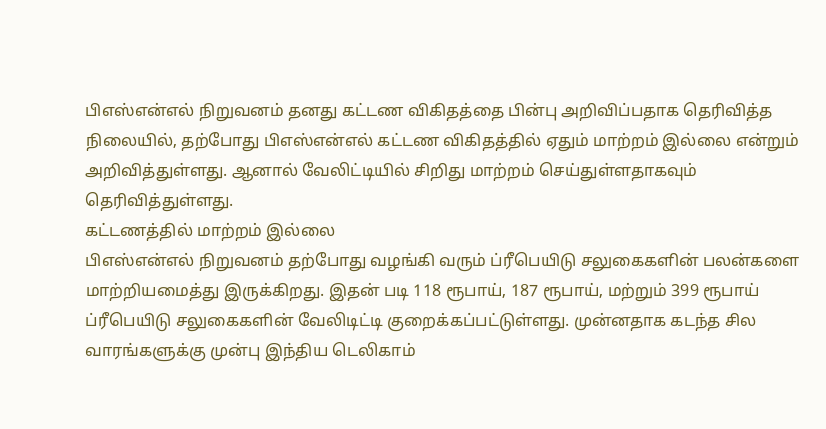பிஎஸ்என்எல் நிறுவனம் தனது கட்டண விகிதத்தை பின்பு அறிவிப்பதாக தெரிவித்த நிலையில், தற்போது பிஎஸ்என்எல் கட்டண விகிதத்தில் ஏதும் மாற்றம் இல்லை என்றும் அறிவித்துள்ளது. ஆனால் வேலிட்டியில் சிறிது மாற்றம் செய்துள்ளதாகவும் தெரிவித்துள்ளது.
கட்டணத்தில் மாற்றம் இல்லை
பிஎஸ்என்எல் நிறுவனம் தற்போது வழங்கி வரும் ப்ரீபெயிடு சலுகைகளின் பலன்களை மாற்றியமைத்து இருக்கிறது. இதன் படி 118 ரூபாய், 187 ரூபாய், மற்றும் 399 ரூபாய் ப்ரீபெயிடு சலுகைகளின் வேலிடிட்டி குறைக்கப்பட்டுள்ளது. முன்னதாக கடந்த சில வாரங்களுக்கு முன்பு இந்திய டெலிகாம்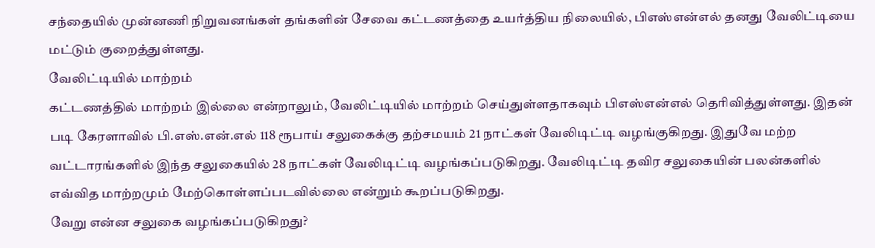சந்தையில் முன்னணி நிறுவனங்கள் தங்களின் சேவை கட்டணத்தை உயர்த்திய நிலையில், பிஎஸ்என்எல் தனது வேலிட்டியை மட்டும் குறைத்துள்ளது.
வேலிட்டியில் மாற்றம்
கட்டணத்தில் மாற்றம் இல்லை என்றாலும், வேலிட்டியில் மாற்றம் செய்துள்ளதாகவும் பிஎஸ்என்எல் தெரிவித்துள்ளது. இதன் படி கேரளாவில் பி.எஸ்.என்.எல் 118 ரூபாய் சலுகைக்கு தற்சமயம் 21 நாட்கள் வேலிடிட்டி வழங்குகிறது. இதுவே மற்ற வட்டாரங்களில் இந்த சலுகையில் 28 நாட்கள் வேலிடிட்டி வழங்கப்படுகிறது. வேலிடிட்டி தவிர சலுகையின் பலன்களில் எவ்வித மாற்றமும் மேற்கொள்ளப்படவில்லை என்றும் கூறப்படுகிறது.
வேறு என்ன சலுகை வழங்கப்படுகிறது?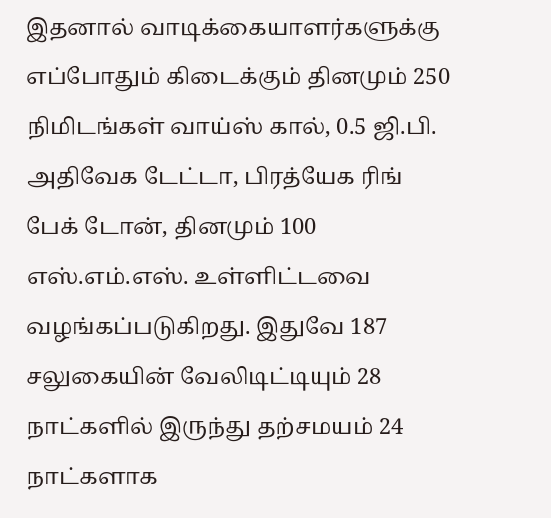இதனால் வாடிக்கையாளர்களுக்கு எப்போதும் கிடைக்கும் தினமும் 250 நிமிடங்கள் வாய்ஸ் கால், 0.5 ஜி.பி. அதிவேக டேட்டா, பிரத்யேக ரிங் பேக் டோன், தினமும் 100 எஸ்.எம்.எஸ். உள்ளிட்டவை வழங்கப்படுகிறது. இதுவே 187 சலுகையின் வேலிடிட்டியும் 28 நாட்களில் இருந்து தற்சமயம் 24 நாட்களாக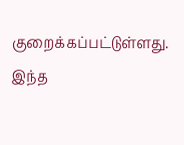குறைக்கப்பட்டுள்ளது. இந்த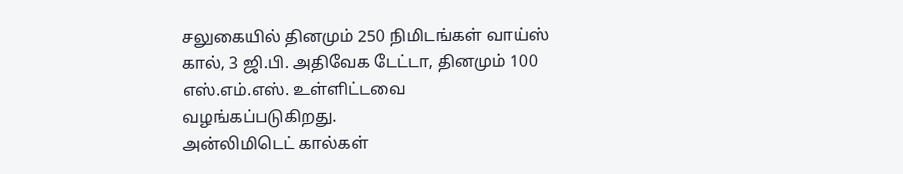சலுகையில் தினமும் 250 நிமிடங்கள் வாய்ஸ் கால், 3 ஜி.பி. அதிவேக டேட்டா, தினமும் 100 எஸ்.எம்.எஸ். உள்ளிட்டவை வழங்கப்படுகிறது.
அன்லிமிடெட் கால்கள்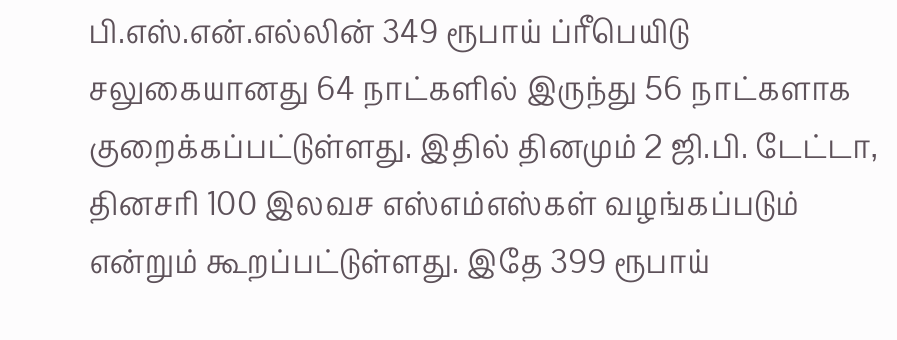பி.எஸ்.என்.எல்லின் 349 ரூபாய் ப்ரீபெயிடு சலுகையானது 64 நாட்களில் இருந்து 56 நாட்களாக குறைக்கப்பட்டுள்ளது. இதில் தினமும் 2 ஜி.பி. டேட்டா, தினசரி 100 இலவச எஸ்எம்எஸ்கள் வழங்கப்படும் என்றும் கூறப்பட்டுள்ளது. இதே 399 ரூபாய்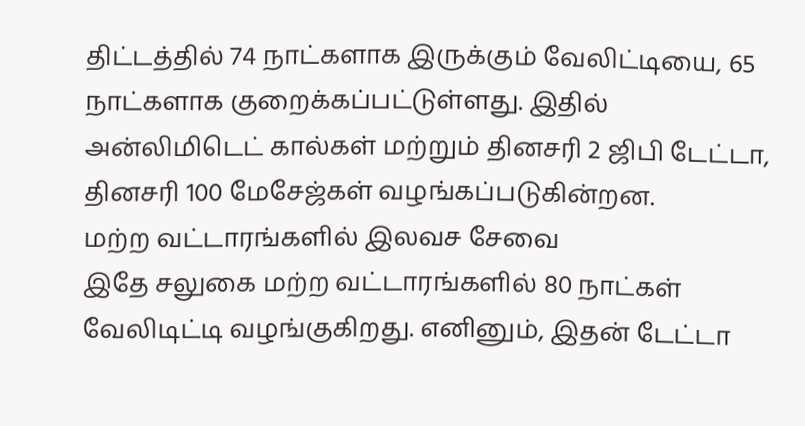திட்டத்தில் 74 நாட்களாக இருக்கும் வேலிட்டியை, 65 நாட்களாக குறைக்கப்பட்டுள்ளது. இதில் அன்லிமிடெட் கால்கள் மற்றும் தினசரி 2 ஜிபி டேட்டா, தினசரி 100 மேசேஜ்கள் வழங்கப்படுகின்றன.
மற்ற வட்டாரங்களில் இலவச சேவை
இதே சலுகை மற்ற வட்டாரங்களில் 80 நாட்கள் வேலிடிட்டி வழங்குகிறது. எனினும், இதன் டேட்டா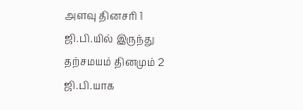அளவு தினசரி 1 ஜி.பி.யில் இருந்து தற்சமயம் தினமும் 2 ஜி.பி.யாக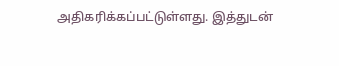அதிகரிக்கப்பட்டுள்ளது. இத்துடன்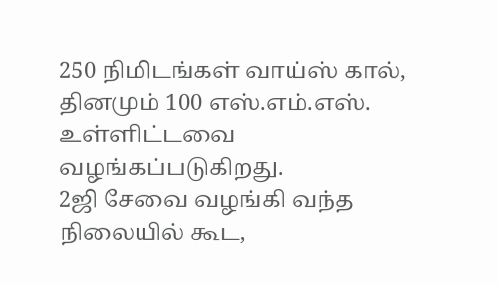250 நிமிடங்கள் வாய்ஸ் கால், தினமும் 100 எஸ்.எம்.எஸ். உள்ளிட்டவை வழங்கப்படுகிறது.
2ஜி சேவை வழங்கி வந்த நிலையில் கூட,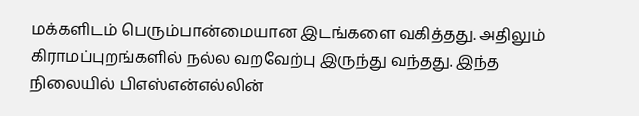மக்களிடம் பெரும்பான்மையான இடங்களை வகித்தது. அதிலும் கிராமப்புறங்களில் நல்ல வறவேற்பு இருந்து வந்தது. இந்த நிலையில் பிஎஸ்என்எல்லின்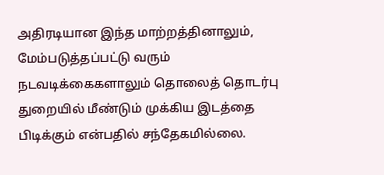அதிரடியான இந்த மாற்றத்தினாலும், மேம்படுத்தப்பட்டு வரும் நடவடிக்கைகளாலும் தொலைத் தொடர்பு துறையில் மீண்டும் முக்கிய இடத்தை பிடிக்கும் என்பதில் சந்தேகமில்லை.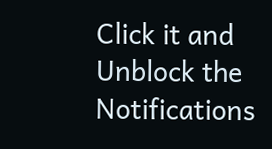Click it and Unblock the Notifications